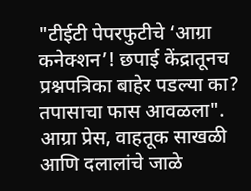"टीईटी पेपरफुटीचे ‘आग्रा कनेक्शन’! छपाई केंद्रातूनच प्रश्नपत्रिका बाहेर पडल्या का? तपासाचा फास आवळला". आग्रा प्रेस, वाहतूक साखळी आणि दलालांचे जाळे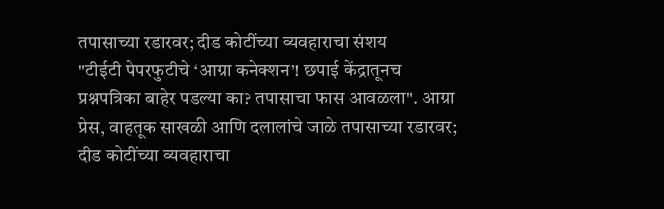तपासाच्या रडारवर; दीड कोटींच्या व्यवहाराचा संशय
"टीईटी पेपरफुटीचे ‘आग्रा कनेक्शन’! छपाई केंद्रातूनच प्रश्नपत्रिका बाहेर पडल्या का? तपासाचा फास आवळला". आग्रा प्रेस, वाहतूक साखळी आणि दलालांचे जाळे तपासाच्या रडारवर; दीड कोटींच्या व्यवहाराचा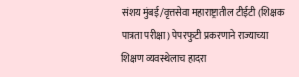संशय मुंबई/वृत्तसेवा महाराष्ट्रातील टीईटी (शिक्षक पात्रता परीक्षा) पेपरफुटी प्रकरणाने राज्याच्या शिक्षण व्यवस्थेलाच हादरा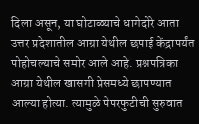दिला असून, या घोटाळ्याचे धागेदोरे आता उत्तर प्रदेशातील आग्रा येथील छपाई केंद्रापर्यंत पोहोचल्याचे समोर आले आहे. प्रश्नपत्रिका आग्रा येथील खासगी प्रेसमध्ये छापण्यात आल्या होत्या. त्यामुळे पेपरफुटीची सुरुवात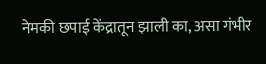नेमकी छपाई केंद्रातून झाली का, असा गंभीर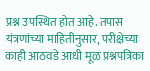प्रश्न उपस्थित होत आहे. तपास यंत्रणांच्या माहितीनुसार, परीक्षेच्या काही आठवडे आधी मूळ प्रश्नपत्रिका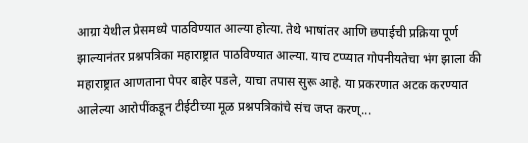आग्रा येथील प्रेसमध्ये पाठविण्यात आल्या होत्या. तेथे भाषांतर आणि छपाईची प्रक्रिया पूर्ण झाल्यानंतर प्रश्नपत्रिका महाराष्ट्रात पाठविण्यात आल्या. याच टप्प्यात गोपनीयतेचा भंग झाला की महाराष्ट्रात आणताना पेपर बाहेर पडले, याचा तपास सुरू आहे. या प्रकरणात अटक करण्यात आलेल्या आरोपींकडून टीईटीच्या मूळ प्रश्नपत्रिकांचे संच जप्त करण्...